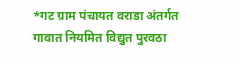*गट ग्राम पंचायत वराडा अंतर्गत गावात नियमित विद्युत पुरवठा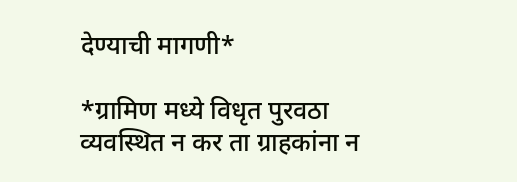देण्याची मागणी*

*ग्रामिण मध्ये विधृत पुरवठा व्यवस्थित न कर ता ग्राहकांना न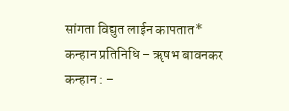सांगता विद्युत लाईन कापतात*
कन्हान प्रतिनिधि – ॠषभ बावनकर
कन्हान : –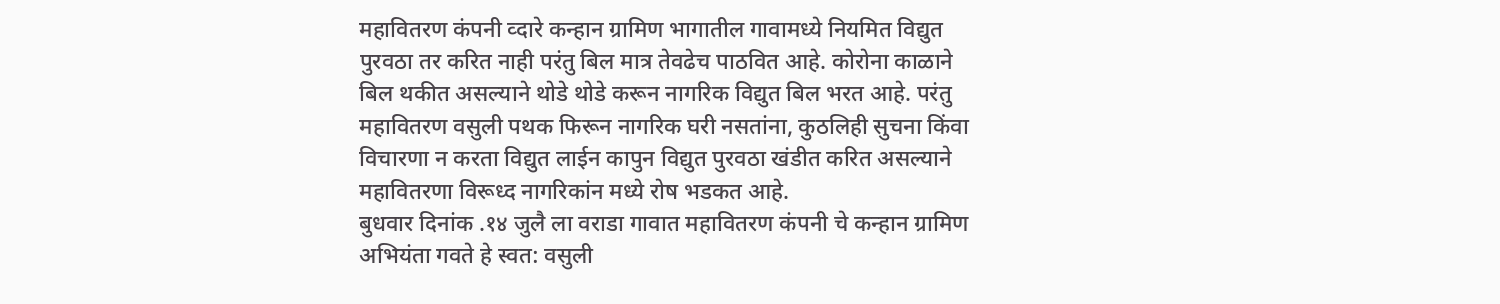महावितरण कंपनी व्दारे कन्हान ग्रामिण भागातील गावामध्ये नियमित विद्युत पुरवठा तर करित नाही परंतु बिल मात्र तेवढेच पाठवित आहे. कोरोना काळाने बिल थकीत असल्याने थोडे थोडे करून नागरिक विद्युत बिल भरत आहे. परंतु महावितरण वसुली पथक फिरून नागरिक घरी नसतांना, कुठलिही सुचना किंवा विचारणा न करता विद्युत लाईन कापुन विद्युत पुरवठा खंडीत करित असल्याने महावितरणा विरूध्द नागरिकांन मध्ये रोष भडकत आहे.
बुधवार दिनांक .१४ जुलै ला वराडा गावात महावितरण कंपनी चे कन्हान ग्रामिण अभियंता गवते हे स्वत: वसुली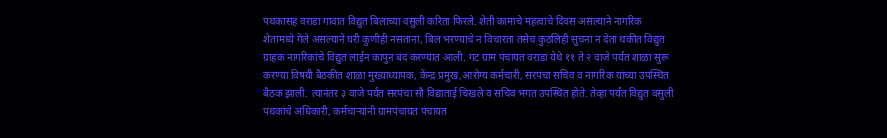पथकासह वराडा गावात विद्युत बिलाच्या वसुली करिता फिरले. शेती कामाचे महत्वाचे दिवस असल्याने नागरिक शेतामध्ये गेले असल्याने घरी कुणीही नसताना, बिल भरण्याचे न विचारता तसेच कुठलिही सुचना न देता थकीत विद्युत ग्राहक नागरिकांचे विद्युत लाईन कापुन बंद करण्यात आली. गट ग्राम पंचायत वराडा येथे ११ ते २ वाजे पर्यंत शाळा सुरू करण्या विषयी बैठकीत शाळा मुख्याध्यापक, केंन्द्र प्रमुख,आरोग्य कर्मचारी, सरपंचा सचिव व नागरिक यांच्या उपस्थित बैठक झाली. त्यानंतर ३ वाजे पर्यंत सरपंचा सौ विद्याताई चिखले व सचिव भगत उपस्थित होते. तेव्हा पर्यंत विद्युत वसुली पथकांचे अधिकारी, कर्मचाऱ्यांनी ग्रामपंचायत पंचायत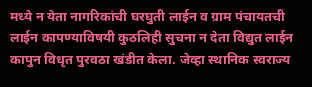मध्ये न येता नागरिकांची घरघुती लाईन व ग्राम पंचायतची लाईन कापण्याविषयी कुठलिही सुचना न देता विद्युत लाईन कापुन विधृत पुरवठा खंडीत केला. जेव्हा स्थानिक स्वराज्य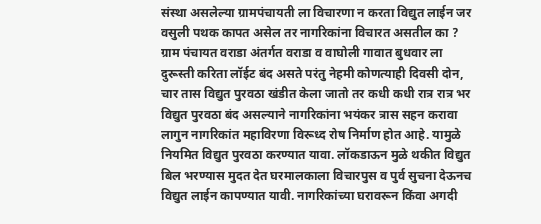संस्था असलेल्या ग्रामपंचायती ला विचारणा न करता विद्युत लाईन जर वसुली पथक कापत असेल तर नागरिकांना विचारत असतील का ?
ग्राम पंचायत वराडा अंतर्गत वराडा व वाघोली गावात बुधवार ला दुरूस्ती करिता लॉईट बंद असते परंतु नेहमी कोणत्याही दिवसी दोन, चार तास विद्युत पुरवठा खंडीत केला जातो तर कधी कधी रात्र रात्र भर विद्युत पुरवठा बंद असल्याने नागरिकांना भयंकर त्रास सहन करावा लागुन नागरिकांत महाविरणा विरूध्द रोष निर्माण होत आहे. यामुळे नियमित विद्युत पुरवठा करण्यात यावा. लॉकडाऊन मुळे थकीत विद्युत बिल भरण्यास मुदत देत घरमालकाला विचारपुस व पुर्व सुचना देऊनच विद्युत लाईन कापण्यात यावी. नागरिकांच्या घरावरून किंवा अगदी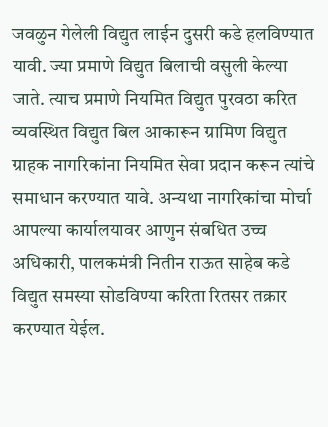जवळुन गेलेली विद्युत लाईन दुसरी कडे हलविण्यात यावी. ज्या प्रमाणे विद्युत बिलाची वसुली केल्या जाते. त्याच प्रमाणे नियमित विद्युत पुरवठा करित व्यवस्थित विद्युत बिल आकारून ग्रामिण विद्युत ग्राहक नागरिकांना नियमित सेवा प्रदान करून त्यांचे समाधान करण्यात यावे. अन्यथा नागरिकांचा मोर्चा आपल्या कार्यालयावर आणुन संबधित उच्च अधिकारी, पालकमंत्री नितीन राऊत साहेब कडे विद्युत समस्या सोडविण्या करिता रितसर तक्रार करण्यात येईल.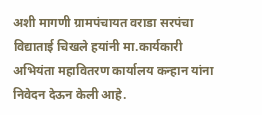अशी मागणी ग्रामपंचायत वराडा सरपंचा विद्याताई चिखले हयांनी मा.कार्यकारी अभियंता महावितरण कार्यालय कन्हान यांना निवेदन देऊन केली आहे.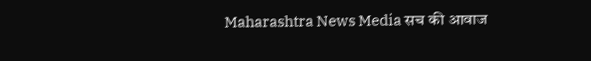Maharashtra News Media सच की आवाज